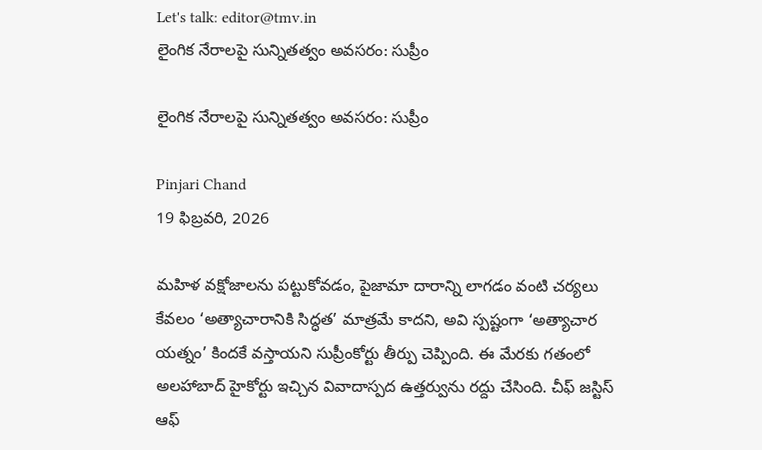Let's talk: editor@tmv.in
లైంగిక నేరాలపై సున్నితత్వం అవసరం: సుప్రీం

లైంగిక నేరాలపై సున్నితత్వం అవసరం: సుప్రీం

Pinjari Chand
19 ఫిబ్రవరి, 2026

మహిళ వక్షోజాలను పట్టుకోవడం, పైజామా దారాన్ని లాగడం వంటి చర్యలు కేవలం ‘అత్యాచారానికి సిద్ధత’ మాత్రమే కాదని, అవి స్పష్టంగా ‘అత్యాచార యత్నం’ కిందకే వస్తాయని సుప్రీంకోర్టు తీర్పు చెప్పింది. ఈ మేరకు గతంలో అలహాబాద్ హైకోర్టు ఇచ్చిన వివాదాస్పద ఉత్తర్వును రద్దు చేసింది. చీఫ్ జస్టిస్ ఆఫ్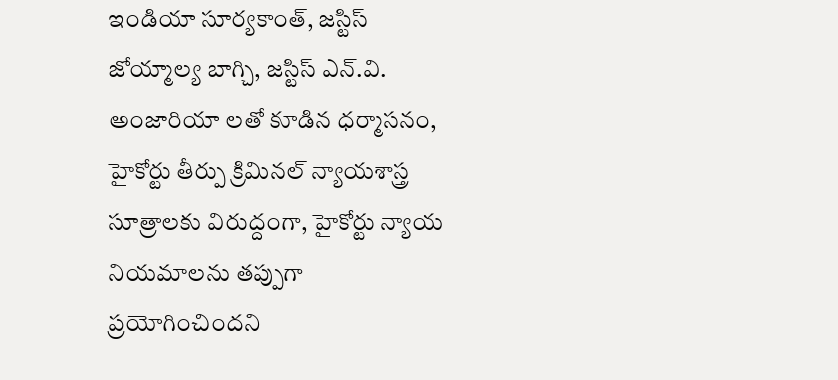ఇండియా సూర్యకాంత్, జస్టిస్ జోయ్మాల్య బాగ్చి, జస్టిస్ ఎన్.వి. అంజారియా లతో కూడిన ధర్మాసనం, హైకోర్టు తీర్పు క్రిమినల్ న్యాయశాస్త్ర సూత్రాలకు విరుద్దంగా, హైకోర్టు న్యాయ నియమాలను తప్పుగా ప్రయోగించిందని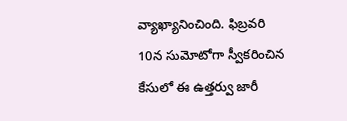వ్యాఖ్యానించింది. ఫిబ్రవరి 10న సుమోటోగా స్వీకరించిన కేసులో ఈ ఉత్తర్వు జారీ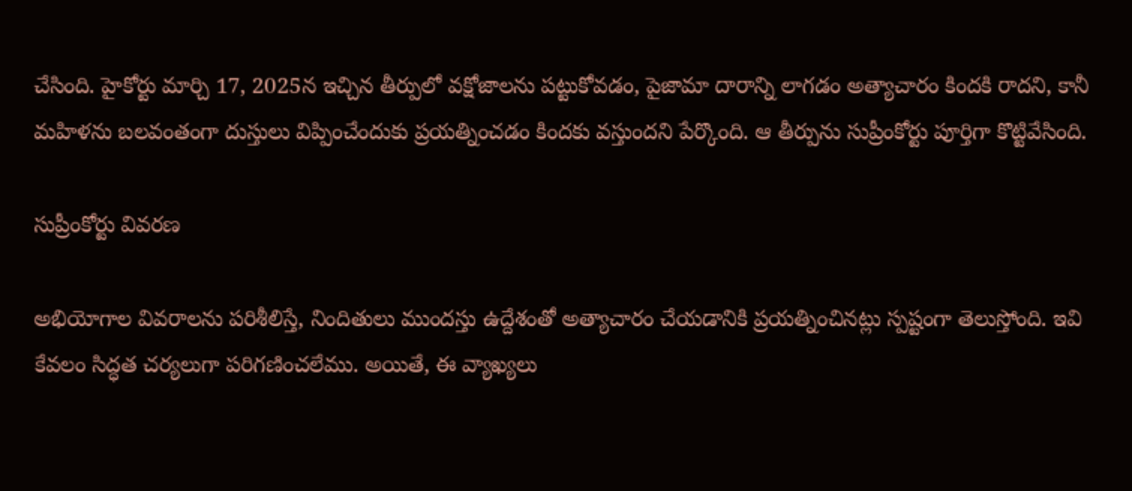చేసింది. హైకోర్టు మార్చి 17, 2025న ఇచ్చిన తీర్పులో వక్షోజాలను పట్టుకోవడం, పైజామా దారాన్ని లాగడం అత్యాచారం కిందకి రాదని, కానీ మహిళను బలవంతంగా దుస్తులు విప్పించేందుకు ప్రయత్నించడం కిందకు వస్తుందని పేర్కొంది. ఆ తీర్పును సుప్రీంకోర్టు పూర్తిగా కొట్టివేసింది.

సుప్రీంకోర్టు వివరణ

అభియోగాల వివరాలను పరిశీలిస్తే, నిందితులు ముందస్తు ఉద్దేశంతో అత్యాచారం చేయడానికి ప్రయత్నించినట్లు స్పష్టంగా తెలుస్తోంది. ఇవి కేవలం సిద్ధత చర్యలుగా పరిగణించలేము. అయితే, ఈ వ్యాఖ్యలు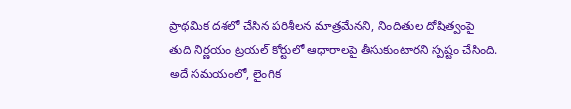ప్రాథమిక దశలో చేసిన పరిశీలన మాత్రమేనని, నిందితుల దోషిత్వంపై తుది నిర్ణయం ట్రయల్ కోర్టులో ఆధారాలపై తీసుకుంటారని స్పష్టం చేసింది. అదే సమయంలో, లైంగిక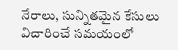నేరాలు, సున్నితమైన కేసులు విచారించే సమయంలో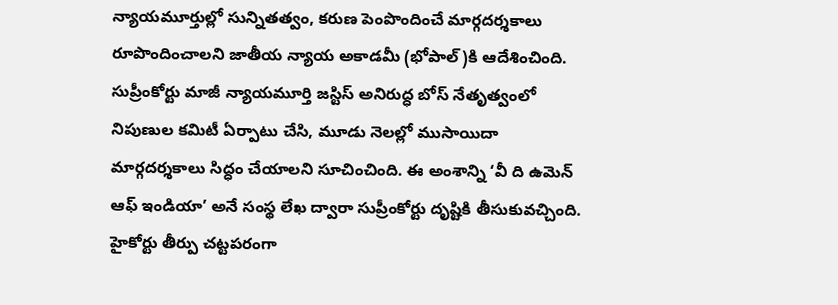న్యాయమూర్తుల్లో సున్నితత్వం, కరుణ పెంపొందించే మార్గదర్శకాలు రూపొందించాలని జాతీయ న్యాయ అకాడమీ (భోపాల్)కి ఆదేశించింది. సుప్రీంకోర్టు మాజీ న్యాయమూర్తి జస్టిస్ అనిరుద్ధ బోస్ నేతృత్వంలో నిపుణుల కమిటీ ఏర్పాటు చేసి, మూడు నెలల్లో ముసాయిదా మార్గదర్శకాలు సిద్ధం చేయాలని సూచించింది. ఈ అంశాన్ని ‘వీ ది ఉమెన్ ఆఫ్ ఇండియా’ అనే సంస్థ లేఖ ద్వారా సుప్రీంకోర్టు దృష్టికి తీసుకువచ్చింది. హైకోర్టు తీర్పు చట్టపరంగా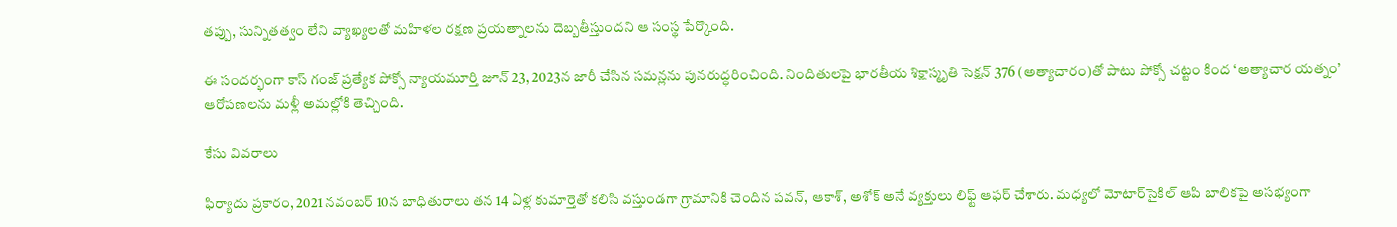తప్పు, సున్నితత్వం లేని వ్యాఖ్యలతో మహిళల రక్షణ ప్రయత్నాలను దెబ్బతీస్తుందని ఆ సంస్థ పేర్కొంది.

ఈ సందర్భంగా కాస్ గంజ్ ప్రత్యేక పోక్సో న్యాయమూర్తి జూన్ 23, 2023న జారీ చేసిన సమన్లను పునరుద్ధరించింది. నిందితులపై భారతీయ శిక్షాస్మృతి సెక్షన్ 376 (అత్యాచారం)తో పాటు పోక్సో చట్టం కింద ‘అత్యాచార యత్నం’ ఆరోపణలను మళ్లీ అమల్లోకి తెచ్చింది.

కేసు వివరాలు

ఫిర్యాదు ప్రకారం, 2021 నవంబర్ 10న బాధితురాలు తన 14 ఏళ్ల కుమార్తెతో కలిసి వస్తుండగా గ్రామానికి చెందిన పవన్, ఆకాశ్, అశోక్ అనే వ్యక్తులు లిఫ్ట్ ఆఫర్ చేశారు. మధ్యలో మోటార్‌సైకిల్ ఆపి బాలికపై అసభ్యంగా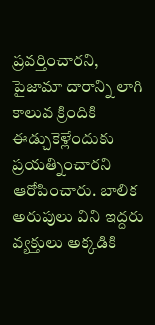ప్రవర్తించారని, పైజామా దారాన్ని లాగి కాలువ క్రిందికి ఈడ్చుకెళ్లేందుకు ప్రయత్నించారని ఆరోపించారు. బాలిక అరుపులు విని ఇద్దరు వ్యక్తులు అక్కడికి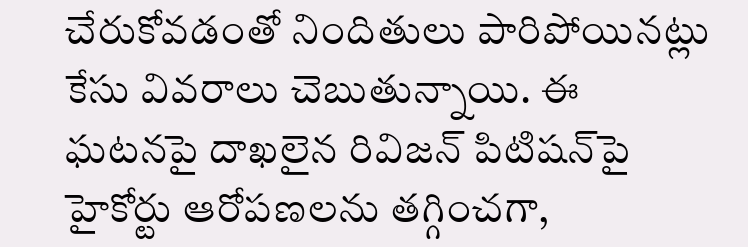చేరుకోవడంతో నిందితులు పారిపోయినట్లు కేసు వివరాలు చెబుతున్నాయి. ఈ ఘటనపై దాఖలైన రివిజన్ పిటిషన్‌పై హైకోర్టు ఆరోపణలను తగ్గించగా,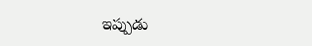ఇప్పుడు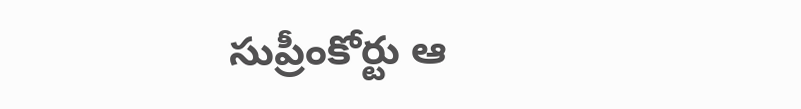సుప్రీంకోర్టు ఆ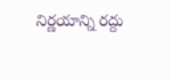నిర్ణయాన్ని రద్దు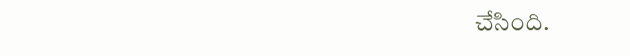చేసింది.